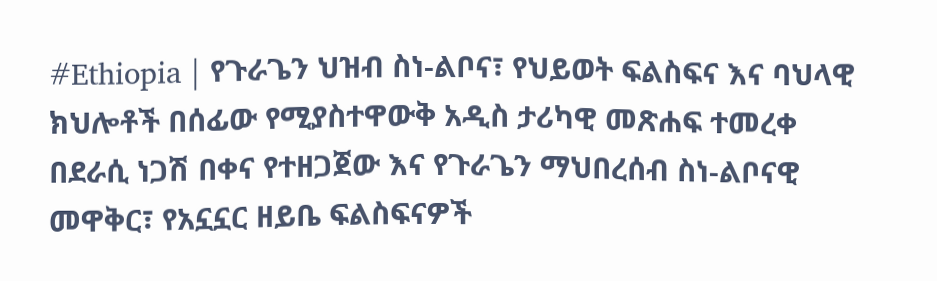#Ethiopia | የጉራጌን ህዝብ ስነ-ልቦና፣ የህይወት ፍልስፍና እና ባህላዊ ክህሎቶች በሰፊው የሚያስተዋውቅ አዲስ ታሪካዊ መጽሐፍ ተመረቀ
በደራሲ ነጋሽ በቀና የተዘጋጀው እና የጉራጌን ማህበረሰብ ስነ-ልቦናዊ መዋቅር፣ የአኗኗር ዘይቤ ፍልስፍናዎች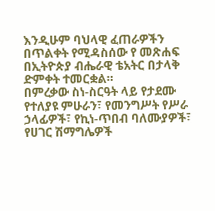እንዲሁም ባህላዊ ፈጠራዎችን በጥልቀት የሚዳስሰው የ መጽሐፍ በኢትዮጵያ ብሔራዊ ቴአትር በታላቅ ድምቀት ተመርቋል።
በምረቃው ስነ-ስርዓት ላይ የታደሙ የተለያዩ ምሁራን፣ የመንግሥት የሥራ ኃላፊዎች፣ የኪነ-ጥበብ ባለሙያዎች፣ የሀገር ሽማግሌዎች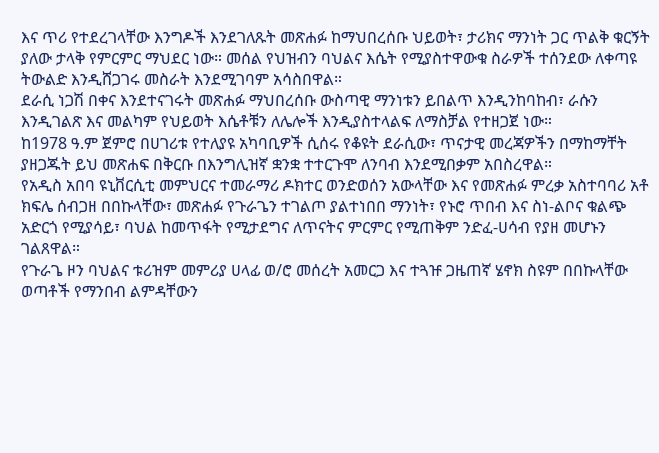እና ጥሪ የተደረገላቸው እንግዶች እንደገለጹት መጽሐፉ ከማህበረሰቡ ህይወት፣ ታሪክና ማንነት ጋር ጥልቅ ቁርኝት ያለው ታላቅ የምርምር ማህደር ነው። መሰል የህዝብን ባህልና እሴት የሚያስተዋውቁ ስራዎች ተሰንደው ለቀጣዩ ትውልድ እንዲሸጋገሩ መስራት እንደሚገባም አሳስበዋል።
ደራሲ ነጋሽ በቀና እንደተናገሩት መጽሐፉ ማህበረሰቡ ውስጣዊ ማንነቱን ይበልጥ እንዲንከባከብ፣ ራሱን እንዲገልጽ እና መልካም የህይወት እሴቶቹን ለሌሎች እንዲያስተላልፍ ለማስቻል የተዘጋጀ ነው።
ከ1978 ዓ.ም ጀምሮ በሀገሪቱ የተለያዩ አካባቢዎች ሲሰሩ የቆዩት ደራሲው፣ ጥናታዊ መረጃዎችን በማከማቸት ያዘጋጁት ይህ መጽሐፍ በቅርቡ በእንግሊዝኛ ቋንቋ ተተርጉሞ ለንባብ እንደሚበቃም አበስረዋል።
የአዲስ አበባ ዩኒቨርሲቲ መምህርና ተመራማሪ ዶክተር ወንድወሰን አውላቸው እና የመጽሐፉ ምረቃ አስተባባሪ አቶ ክፍሌ ሰብጋዘ በበኩላቸው፣ መጽሐፉ የጉራጌን ተገልጦ ያልተነበበ ማንነት፣ የኑሮ ጥበብ እና ስነ-ልቦና ቁልጭ አድርጎ የሚያሳይ፣ ባህል ከመጥፋት የሚታደግና ለጥናትና ምርምር የሚጠቅም ንድፈ-ሀሳብ የያዘ መሆኑን ገልጸዋል።
የጉራጌ ዞን ባህልና ቱሪዝም መምሪያ ሀላፊ ወ/ሮ መሰረት አመርጋ እና ተጓዡ ጋዜጠኛ ሄኖክ ስዩም በበኩላቸው ወጣቶች የማንበብ ልምዳቸውን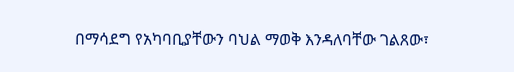በማሳደግ የአካባቢያቸውን ባህል ማወቅ እንዳለባቸው ገልጸው፣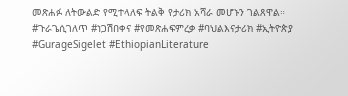መጽሐፉ ለትውልድ የሚተላለፍ ትልቅ የታሪክ አሻራ መሆኑን ገልጸዋል።
#ጉራጌሲገለጥ #ነጋሽበቀና #የመጽሐፍምረቃ #ባህልእናታሪክ #ኢትዮጵያ #GurageSigelet #EthiopianLiterature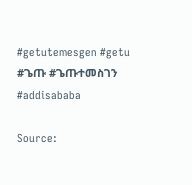#getutemesgen #getu #ጌጡ #ጌጡተመስገን #addisababa

Source: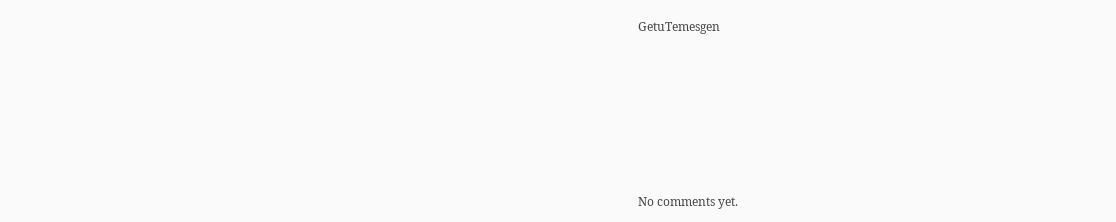GetuTemesgen









No comments yet.